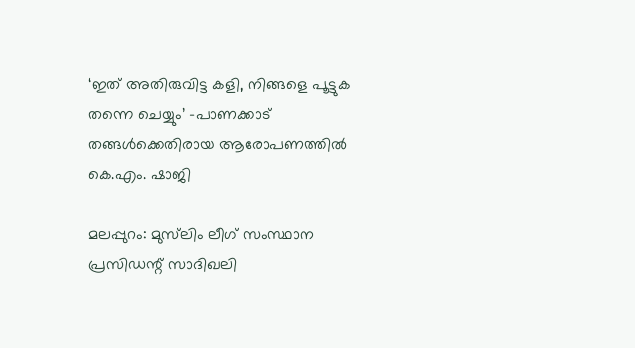‘ഇത് അതിരുവിട്ട കളി, നിങ്ങളെ പൂട്ടുക തന്നെ ചെയ്യും’ -പാണക്കാട് തങ്ങൾക്കെതിരായ ആരോപണത്തിൽ കെ.എം. ഷാജി

മലപ്പുറം: മുസ്‍ലിം ലീഗ് സംസ്ഥാന പ്രസിഡന്റ് സാദിഖലി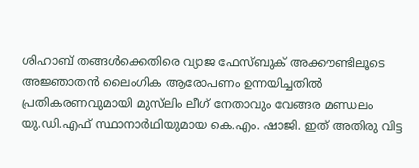ശിഹാബ് തങ്ങൾക്കെതിരെ വ്യാജ ഫേസ്ബുക് അക്കൗണ്ടിലൂടെ അജ്ഞാതൻ ലൈംഗിക ആരോപണം ഉന്നയിച്ചതിൽ പ്രതികരണവുമായി മുസ്‍ലിം ലീഗ് നേതാവും വേങ്ങര മണ്ഡലം യു.ഡി.എഫ് സ്ഥാനാർഥിയുമായ കെ.എം. ഷാജി. ഇത് അതിരു വിട്ട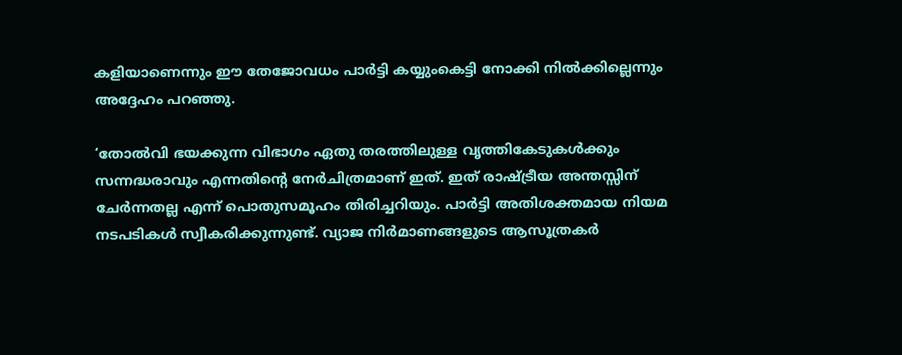കളിയാണെന്നും ഈ തേജോവധം പാർട്ടി കയ്യുംകെട്ടി നോക്കി നിൽക്കില്ലെന്നും അദ്ദേഹം പറഞ്ഞു.

‘തോൽവി ഭയക്കുന്ന വിഭാഗം ഏതു തരത്തിലുള്ള വൃത്തികേടുകൾക്കും സന്നദ്ധരാവും എന്നതിന്റെ നേർചിത്രമാണ് ഇത്. ഇത് രാഷ്ട്രീയ അന്തസ്സിന് ചേർന്നതല്ല എന്ന് പൊതുസമൂഹം തിരിച്ചറിയും. പാർട്ടി അതിശക്തമായ നിയമ നടപടികൾ സ്വീകരിക്കുന്നുണ്ട്. വ്യാജ നിർമാണങ്ങളുടെ ആസൂത്രകർ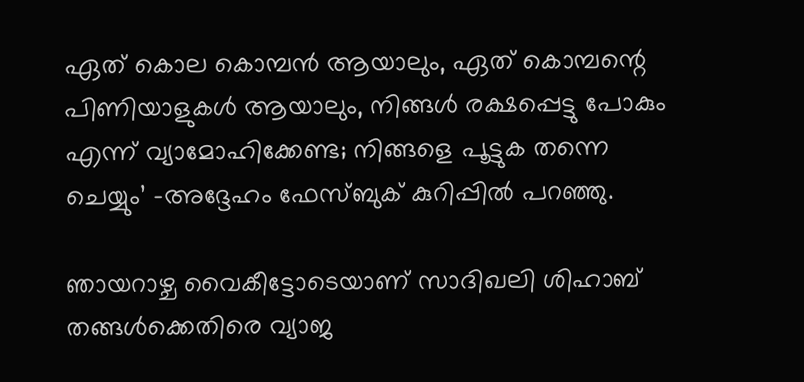ഏത് കൊല കൊമ്പൻ ആയാലും, ഏത് കൊമ്പന്റെ പിണിയാളുകൾ ആയാലും, നിങ്ങൾ രക്ഷപ്പെട്ടു പോകും എന്ന് വ്യാമോഹിക്കേണ്ട; നിങ്ങളെ പൂട്ടുക തന്നെ ചെയ്യും’ -അദ്ദേഹം ഫേസ്ബുക് കുറിപ്പിൽ പറഞ്ഞു.

ഞായറാഴ്ച വൈകീട്ടോടെയാണ് സാദിഖലി ശിഹാബ് തങ്ങൾക്കെതിരെ വ്യാജ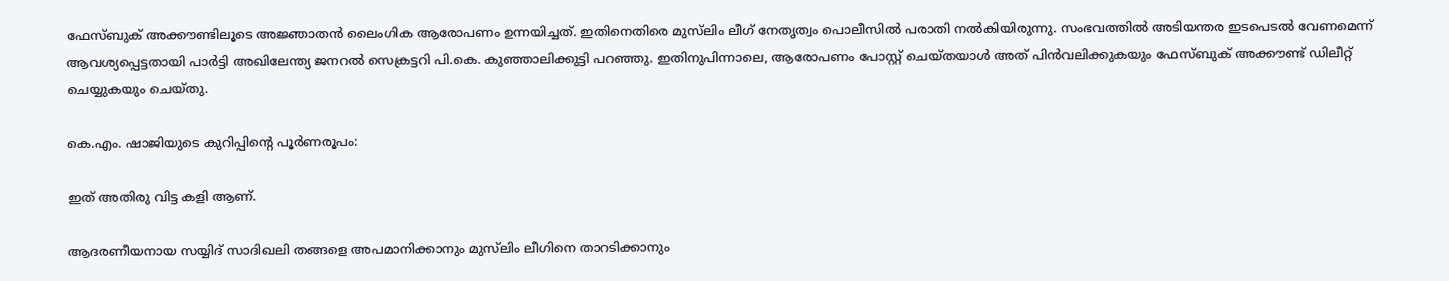ഫേസ്ബുക് അക്കൗണ്ടിലൂടെ അജ്ഞാതൻ ലൈംഗിക ആരോപണം ഉന്നയിച്ചത്. ഇതിനെതിരെ മുസ്‍ലിം ലീഗ് നേതൃത്വം പൊലീസിൽ പരാതി നൽകിയിരുന്നു. സംഭവത്തിൽ അടിയന്തര ഇടപെടൽ വേണമെന്ന് ആവശ്യപ്പെട്ടതായി പാർട്ടി അഖിലേന്ത്യ ജനറൽ സെക്രട്ടറി പി.കെ. കുഞ്ഞാലിക്കുട്ടി പറഞ്ഞു. ഇതിനുപിന്നാലെ, ആരോപണം പോസ്റ്റ് ചെയ്തയാൾ അത് പിൻവലിക്കുകയും ഫേസ്ബുക് അക്കൗണ്ട് ഡിലീറ്റ് ചെയ്യുകയും ചെയ്തു.

കെ.എം. ഷാജിയുടെ കുറിപ്പിന്റെ പൂർണരൂപം:

ഇത് അതിരു വിട്ട കളി ആണ്.

ആദരണീയനായ സയ്യിദ് സാദിഖലി തങ്ങളെ അപമാനിക്കാനും മുസ്‌ലിം ലീഗിനെ താറടിക്കാനും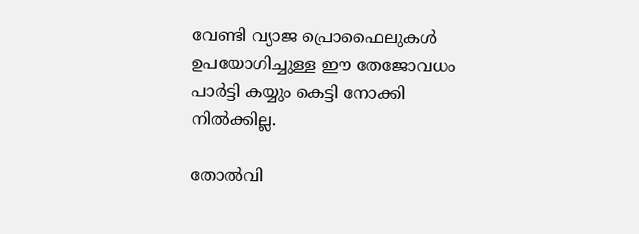വേണ്ടി വ്യാജ പ്രൊഫൈലുകൾ ഉപയോഗിച്ചുള്ള ഈ തേജോവധം പാർട്ടി കയ്യും കെട്ടി നോക്കി നിൽക്കില്ല.

തോൽവി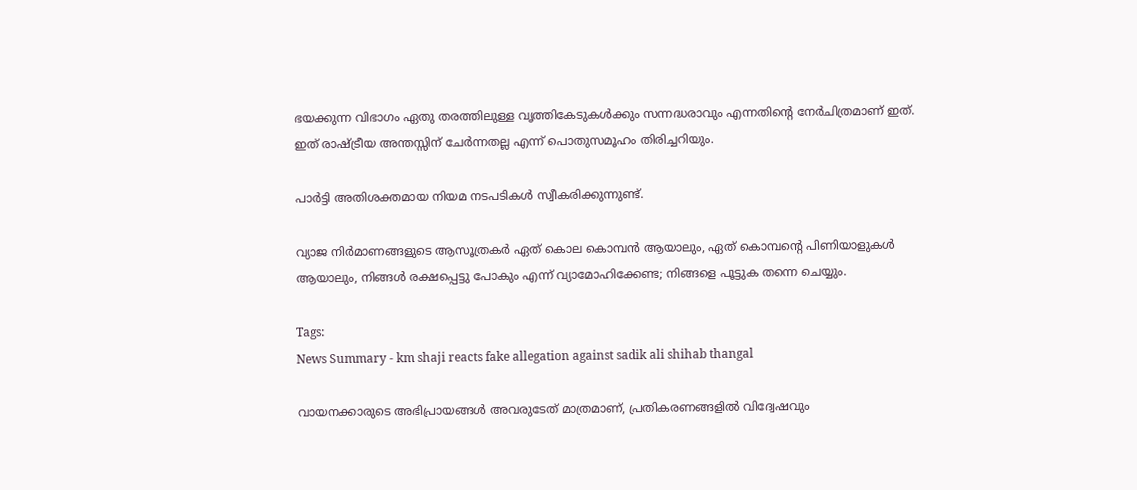ഭയക്കുന്ന വിഭാഗം ഏതു തരത്തിലുള്ള വൃത്തികേടുകൾക്കും സന്നദ്ധരാവും എന്നതിന്റെ നേർചിത്രമാണ് ഇത്. ഇത് രാഷ്ട്രീയ അന്തസ്സിന് ചേർന്നതല്ല എന്ന് പൊതുസമൂഹം തിരിച്ചറിയും.

പാർട്ടി അതിശക്തമായ നിയമ നടപടികൾ സ്വീകരിക്കുന്നുണ്ട്.

വ്യാജ നിർമാണങ്ങളുടെ ആസൂത്രകർ ഏത് കൊല കൊമ്പൻ ആയാലും, ഏത് കൊമ്പന്റെ പിണിയാളുകൾ ആയാലും, നിങ്ങൾ രക്ഷപ്പെട്ടു പോകും എന്ന് വ്യാമോഹിക്കേണ്ട; നിങ്ങളെ പൂട്ടുക തന്നെ ചെയ്യും.

Tags:
News Summary - km shaji reacts fake allegation against sadik ali shihab thangal

വായനക്കാരുടെ അഭിപ്രായങ്ങള്‍ അവരുടേത് മാത്രമാണ്, പ്രതികരണങ്ങളിൽ വിദ്വേഷവും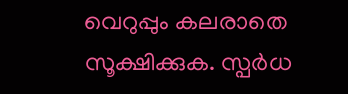വെറുപ്പും കലരാതെ സൂക്ഷിക്കുക. സ്പർധ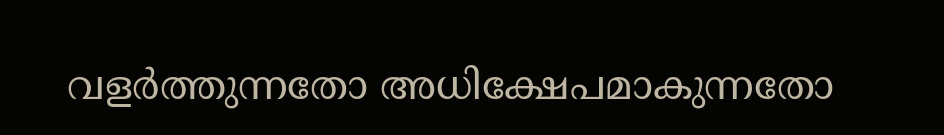വളർത്തുന്നതോ അധിക്ഷേപമാകുന്നതോ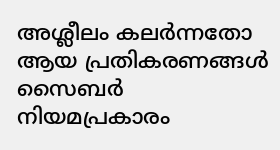അശ്ലീലം കലർന്നതോ ആയ പ്രതികരണങ്ങൾ സൈബർ നിയമപ്രകാരം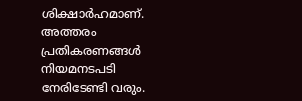ശിക്ഷാർഹമാണ്. അത്തരം പ്രതികരണങ്ങൾ നിയമനടപടി നേരിടേണ്ടി വരും.